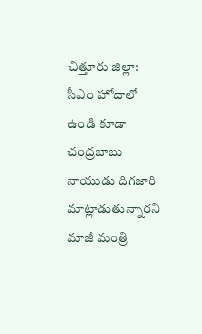చిత్తూరు జిల్లా: సీఎం హోదాలో ఉండి కూడా చంద్రబాబు నాయుడు దిగజారి మాట్లాడుతున్నారని మాజీ మంత్రి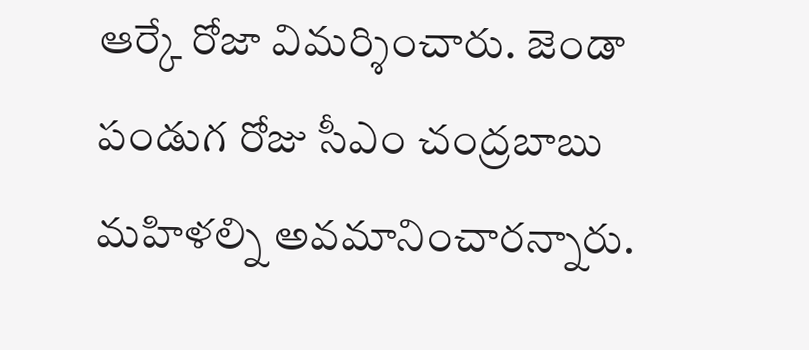ఆర్కే రోజా విమర్శించారు. జెండా పండుగ రోజు సీఎం చంద్రబాబు మహిళల్ని అవమానించారన్నారు.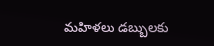మహిళలు డబ్బులకు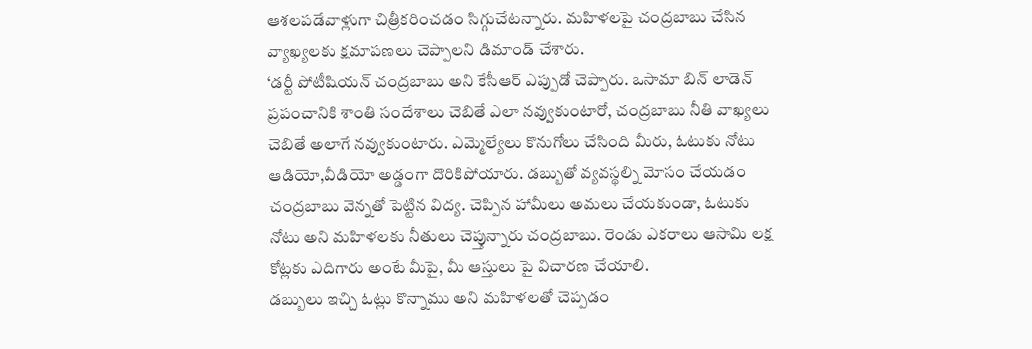ఆశలపడేవాళ్లుగా చిత్రీకరించడం సిగ్గుచేటన్నారు. మహిళలపై చంద్రబాబు చేసిన వ్యాఖ్యలకు క్షమాపణలు చెప్పాలని డిమాండ్ చేశారు.
‘డర్టీ పోటీషియన్ చంద్రబాబు అని కేసీఆర్ ఎప్పుడో చెప్పారు. ఒసామా బిన్ లాడెన్ ప్రపంచానికి శాంతి సందేశాలు చెబితే ఎలా నవ్వుకుంటారో, చంద్రబాబు నీతి వాఖ్యలు చెబితే అలాగే నవ్వుకుంటారు. ఎమ్మెల్యేలు కొనుగోలు చేసింది మీరు, ఓటుకు నోటు ఆడియో,వీడియో అడ్డంగా దొరికిపోయారు. డబ్బుతో వ్యవస్థల్ని మోసం చేయడం చంద్రబాబు వెన్నతో పెట్టిన విద్య. చెప్పిన హామీలు అమలు చేయకుండా, ఓటుకు నోటు అని మహిళలకు నీతులు చెప్తున్నారు చంద్రబాబు. రెండు ఎకరాలు ఆసామి లక్ష కోట్లకు ఎదిగారు అంటే మీపై, మీ ఆస్తులు పై విచారణ చేయాలి.
డబ్బులు ఇచ్చి ఓట్లు కొన్నాము అని మహిళలతో చెప్పడం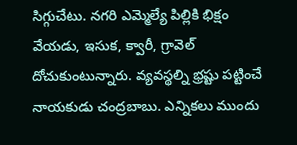సిగ్గుచేటు. నగరి ఎమ్మెల్యే పిల్లికి భిక్షం వేయడు, ఇసుక, క్వారీ, గ్రావెల్ దోచుకుంటున్నారు. వ్యవస్థల్ని భ్రష్టు పట్టించే నాయకుడు చంద్రబాబు. ఎన్నికలు ముందు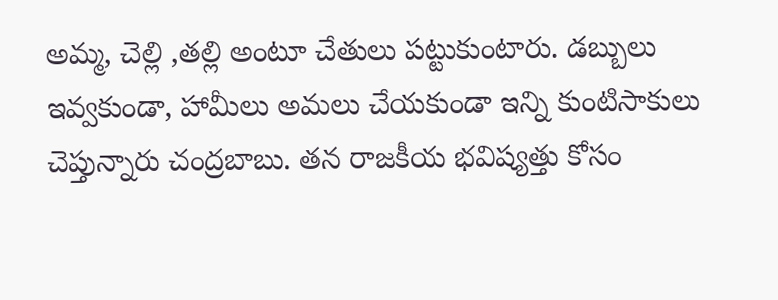అమ్మ, చెల్లి ,తల్లి అంటూ చేతులు పట్టుకుంటారు. డబ్బులు ఇవ్వకుండా, హామీలు అమలు చేయకుండా ఇన్ని కుంటిసాకులు చెప్తున్నారు చంద్రబాబు. తన రాజకీయ భవిష్యత్తు కోసం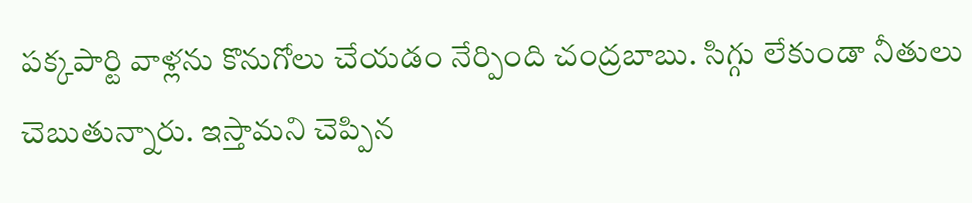పక్కపార్టి వాళ్లను కొనుగోలు చేయడం నేర్పింది చంద్రబాబు. సిగ్గు లేకుండా నీతులు చెబుతున్నారు. ఇస్తామని చెప్పిన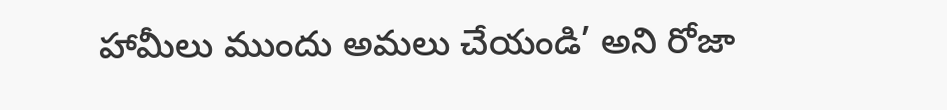హామీలు ముందు అమలు చేయండి’ అని రోజా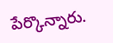పేర్కొన్నారు.